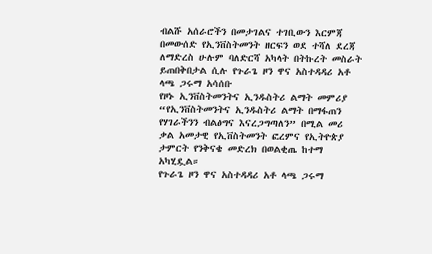ብልሹ አሰራሮችን በመታገልና ተገቢውን እርምጃ በመውሰድ የኢንቨስትመንት ዘርፍን ወደ ተሻለ ደረጃ ለማድረስ ሁሉም ባለድርሻ አካላት በትኩረት መስራት ይጠበቅበታል ሲሉ የጉራጌ ዞን ዋና አስተዳዳሪ አቶ ላጫ ጋሩማ አሳሰቡ
የዞኑ ኢንቨስትመንትና ኢንዱስትሪ ልማት መምሪያ “የኢንቨስትመንትና ኢንዱስትሪ ልማት በማፋጠን የሃገራችንን ብልፅግና እናረጋግጣለን” በሚል መሪ ቃል አመታዊ የኢቨስትመንት ፎረምና የኢትዮጵያ ታምርት የንቅናቄ መድረክ በወልቂጤ ከተማ አካሂዷል።
የጉራጌ ዞን ዋና አስተዳዳሪ አቶ ላጫ ጋሩማ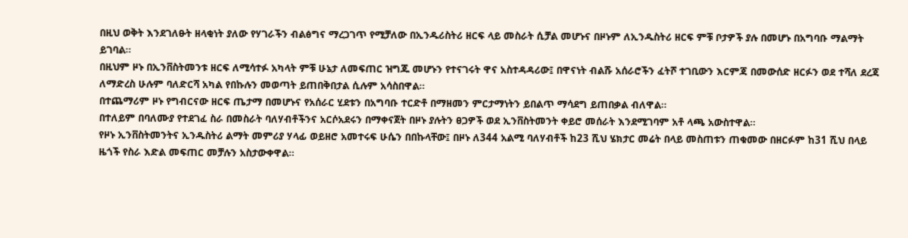በዚህ ወቅት እንደገለፁት ዘላቂነት ያለው የሃገራችን ብልፅግና ማረጋገጥ የሚቻለው በኢንዱሪስትሪ ዘርፍ ላይ መስራት ሲቻል መሆኑና በዞኑም ለኢንዱስትሪ ዘርፍ ምቹ ቦታዎች ያሉ በመሆኑ በአግባቡ ማልማት ይገባል።
በዚህም ዞኑ በኢንቨስትመንቱ ዘርፍ ለሚሳተፉ አካላት ምቹ ሁኔታ ለመፍጠር ዝግጁ መሆኑን የተናገሩት ዋና አስተዳዳሪው፤ በዋናነት ብልሹ አሰራሮችን ፈትሾ ተገቢውን እርምጃ በመውሰድ ዘርፉን ወደ ተሻለ ደረጃ ለማድረስ ሁሉም ባለድርሻ አካል የበኩሉን መወጣት ይጠበቅበታል ሲሉም አሳስበዋል።
በተጨማሪም ዞኑ የግብርናው ዘርፍ ጤታማ በመሆኑና የአሰራር ሂደቱን በአግባቡ ተርድቶ በማዘመን ምርታማነትን ይበልጥ ማሳደግ ይጠበቃል ብለዋል።
በተለይም በባለሙያ የተደገፈ ስራ በመስራት ባለሃብቶችንና አርሶአደሩን በማቀናጀት በዞኑ ያሉትን ፀጋዎች ወደ ኢንቨስትመንት ቀይሮ መሰራት እንደሚገባም አቶ ላጫ አውስተዋል።
የዞኑ ኢንቨስትመንትና ኢንዱስትሪ ልማት መምሪያ ሃላፊ ወይዘሮ አመተሩፍ ሁሴን በበኩላቸው፤ በዞኑ ለ344 አልሚ ባለሃብቶች ከ23 ሺህ ሄክታር መሬት በላይ መስጠቱን ጠቁመው በዘርፉም ከ31 ሺህ በላይ ዜጎች የስራ እድል መፍጠር መቻሉን አስታውቀዋል።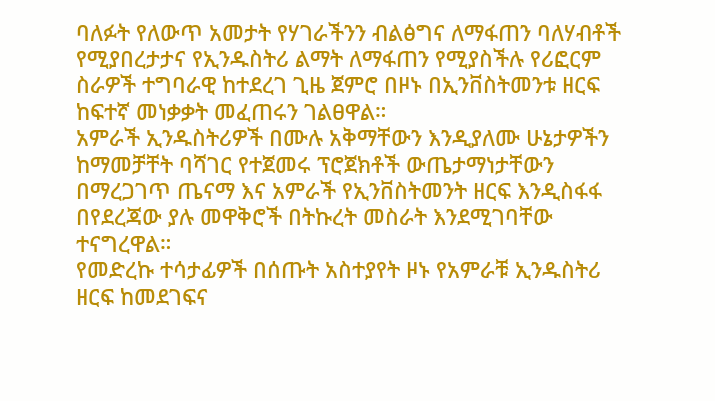ባለፉት የለውጥ አመታት የሃገራችንን ብልፅግና ለማፋጠን ባለሃብቶች የሚያበረታታና የኢንዱስትሪ ልማት ለማፋጠን የሚያስችሉ የሪፎርም ስራዎች ተግባራዊ ከተደረገ ጊዜ ጀምሮ በዞኑ በኢንቨስትመንቱ ዘርፍ ከፍተኛ መነቃቃት መፈጠሩን ገልፀዋል።
አምራች ኢንዱስትሪዎች በሙሉ አቅማቸውን እንዲያለሙ ሁኔታዎችን ከማመቻቸት ባሻገር የተጀመሩ ፕሮጀክቶች ውጤታማነታቸውን በማረጋገጥ ጤናማ እና አምራች የኢንቨስትመንት ዘርፍ እንዲስፋፋ በየደረጃው ያሉ መዋቅሮች በትኩረት መስራት እንደሚገባቸው ተናግረዋል።
የመድረኩ ተሳታፊዎች በሰጡት አስተያየት ዞኑ የአምራቹ ኢንዱስትሪ ዘርፍ ከመደገፍና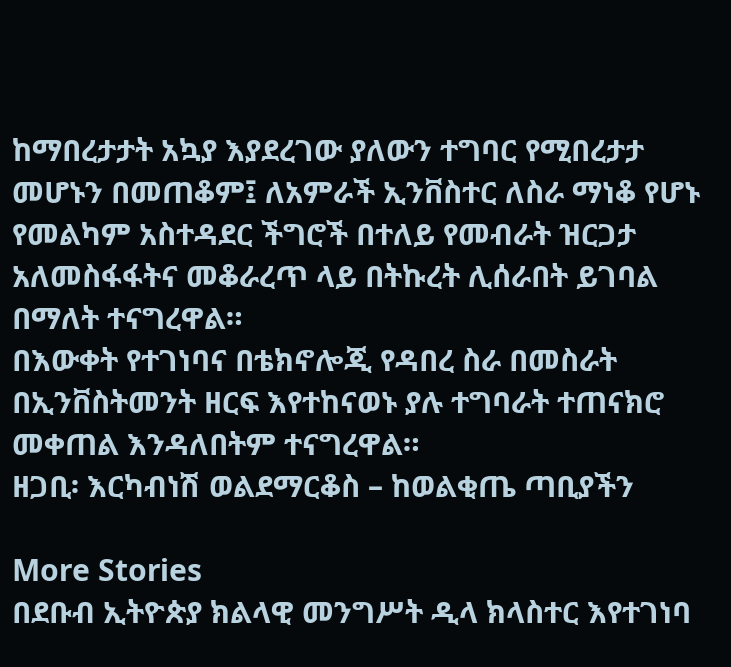ከማበረታታት አኳያ እያደረገው ያለውን ተግባር የሚበረታታ መሆኑን በመጠቆም፤ ለአምራች ኢንቨስተር ለስራ ማነቆ የሆኑ የመልካም አስተዳደር ችግሮች በተለይ የመብራት ዝርጋታ አለመስፋፋትና መቆራረጥ ላይ በትኩረት ሊሰራበት ይገባል በማለት ተናግረዋል።
በእውቀት የተገነባና በቴክኖሎጂ የዳበረ ስራ በመስራት በኢንቨስትመንት ዘርፍ እየተከናወኑ ያሉ ተግባራት ተጠናክሮ መቀጠል እንዳለበትም ተናግረዋል።
ዘጋቢ፡ እርካብነሽ ወልደማርቆስ – ከወልቂጤ ጣቢያችን

More Stories
በደቡብ ኢትዮጵያ ክልላዊ መንግሥት ዲላ ክላስተር እየተገነባ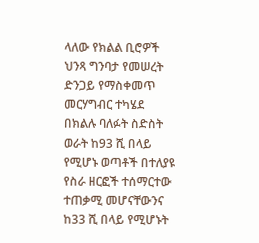ላለው የክልል ቢሮዎች ህንጻ ግንባታ የመሠረት ድንጋይ የማስቀመጥ መርሃግብር ተካሄደ
በክልሉ ባለፉት ስድስት ወራት ከ93 ሺ በላይ የሚሆኑ ወጣቶች በተለያዩ የስራ ዘርፎች ተሰማርተው ተጠቃሚ መሆናቸውንና ከ33 ሺ በላይ የሚሆኑት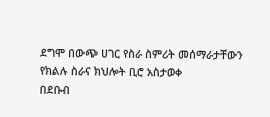ደግሞ በውጭ ሀገር የስራ ስምሪት መሰማራታቸውን የክልሉ ስራና ክህሎት ቢሮ አስታወቀ
በደቡብ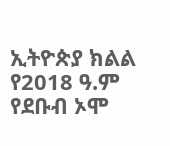ኢትዮጵያ ክልል የ2018 ዓ.ም የደቡብ ኦሞ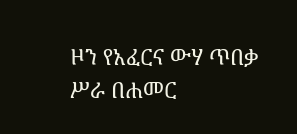ዞን የአፈርና ውሃ ጥበቃ ሥራ በሐመር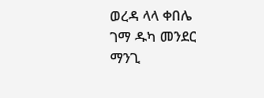ወረዳ ላላ ቀበሌ ገማ ዱካ መንደር ማንጊ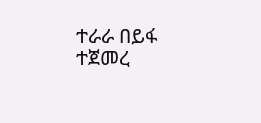ተራራ በይፋ ተጀመረ